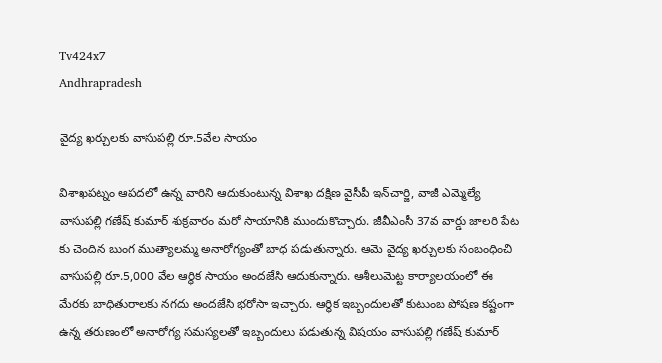Tv424x7
Andhrapradesh

వైద్య ఖర్చులకు వాసుపల్లి రూ.5వేల సాయం

విశాఖపట్నం ఆపదలో ఉన్న వారిని ఆదుకుంటున్న విశాఖ దక్షిణ వైసీపీ ఇన్‌చార్జి, వాజీ ఎమ్మెల్యే వాసుపల్లి గణేష్‌ కుమార్‌ శుక్రవారం మరో సాయానికి ముందుకొచ్చారు. జీవీఎంసీ 37వ వార్డు జాలరి పేట కు చెందిన బుంగ ముత్యాలమ్మ అనారోగ్యంతో బాధ పడుతున్నారు. ఆమె వైద్య ఖర్చులకు సంబంధించి వాసుపల్లి రూ.5,000 వేల ఆర్థిక సాయం అందజేసి ఆదుకున్నారు. ఆశీలుమెట్ట కార్యాలయంలో ఈ మేరకు బాధితురాలకు నగదు అందజేసి భరోసా ఇచ్చారు. ఆర్థిక ఇబ్బందులతో కుటుంబ పోషణ కష్టంగా ఉన్న తరుణంలో అనారోగ్య సమస్యలతో ఇబ్బందులు పడుతున్న విషయం వాసుపల్లి గణేష్ కుమార్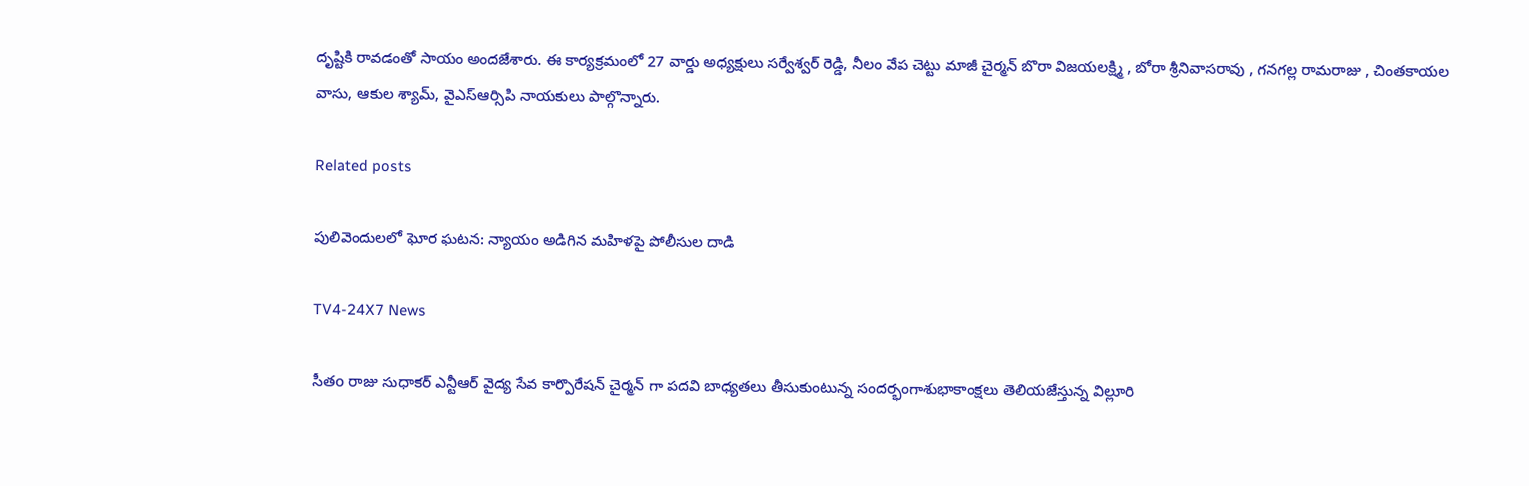దృష్టికి రావడంతో సాయం అందజేశారు. ఈ కార్యక్రమంలో 27 వార్డు అధ్యక్షులు సర్వేశ్వర్ రెడ్డి, నీలం వేప చెట్టు మాజీ చైర్మన్ బొరా విజయలక్ష్మి , బోరా శ్రీనివాసరావు , గనగల్ల రామరాజు , చింతకాయల వాసు, ఆకుల శ్యామ్, వైఎస్ఆర్సిపి నాయకులు పాల్గొన్నారు.

Related posts

పులివెందులలో ఘోర ఘటన: న్యాయం అడిగిన మహిళపై పోలీసుల దాడి

TV4-24X7 News

సీతo రాజు సుధాకర్ ఎన్టీఆర్ వైద్య సేవ కార్పొరేషన్ చైర్మన్ గా పదవి బాధ్యతలు తీసుకుంటున్న సందర్భంగాశుభాకాంక్షలు తెలియజేస్తున్న విల్లూరి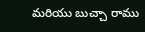మరియు బుచ్చా రాము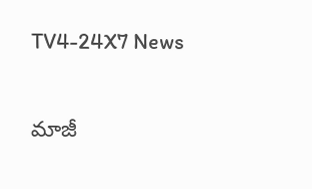TV4-24X7 News

మాజీ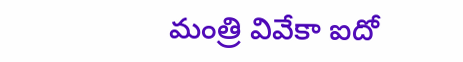మంత్రి వివేకా ఐదో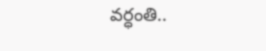వర్ధంతి..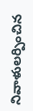నివాళులర్పించిన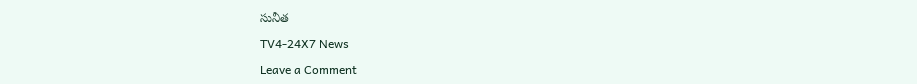సునీత

TV4-24X7 News

Leave a Comment